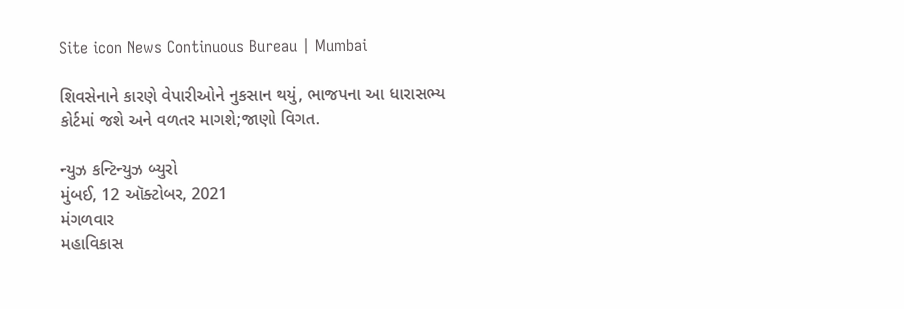Site icon News Continuous Bureau | Mumbai

શિવસેનાને કારણે વેપારીઓને નુકસાન થયું, ભાજપના આ ધારાસભ્ય કોર્ટમાં જશે અને વળતર માગશે;જાણો વિગત.

ન્યુઝ કન્ટિન્યુઝ બ્યુરો
મુંબઈ, 12 ઑક્ટોબર, 2021
મંગળવાર
મહાવિકાસ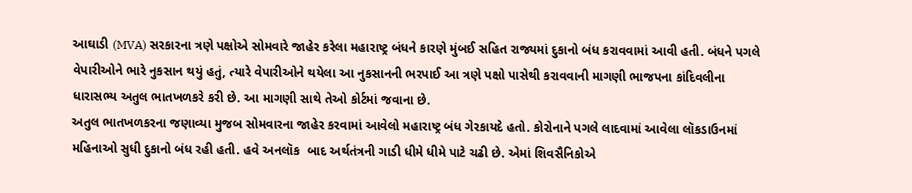આઘાડી (MVA) સરકારના ત્રણે પક્ષોએ સોમવારે જાહેર કરેલા મહારાષ્ટ્ર બંધને કારણે મુંબઈ સહિત રાજ્યમાં દુકાનો બંધ કરાવવામાં આવી હતી. બંધને પગલે વેપારીઓને ભારે નુકસાન થયું હતું, ત્યારે વેપારીઓને થયેલા આ નુકસાનની ભરપાઈ આ ત્રણે પક્ષો પાસેથી કરાવવાની માગણી ભાજપના કાંદિવલીના ધારાસભ્ય અતુલ ભાતખળકરે કરી છે. આ માગણી સાથે તેઓ કોર્ટમાં જવાના છે.
અતુલ ભાતખળકરના જણાવ્યા મુજબ સોમવારના જાહેર કરવામાં આવેલો મહારાષ્ટ્ર બંધ ગેરકાયદે હતો. કોરોનાને પગલે લાદવામાં આવેલા લૉકડાઉનમાં મહિનાઓ સુધી દુકાનો બંધ રહી હતી. હવે અનલૉક  બાદ અર્થતંત્રની ગાડી ધીમે ધીમે પાટે ચઢી છે. એમાં શિવસૈનિકોએ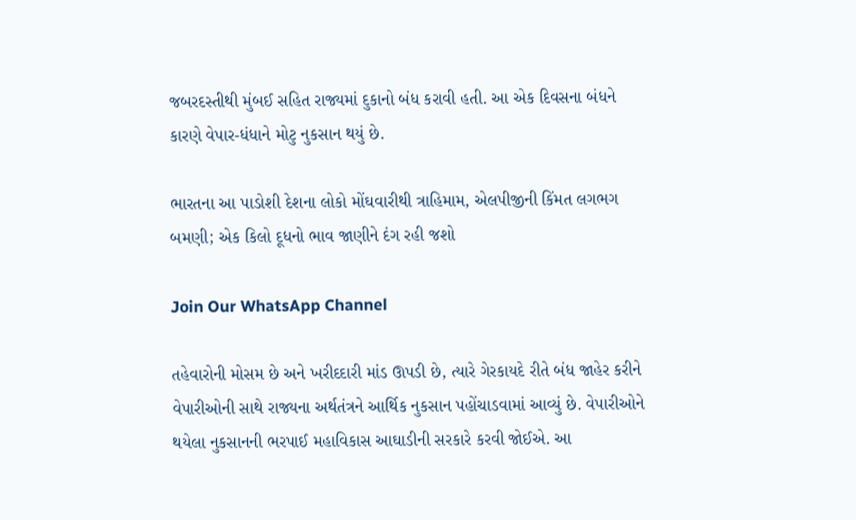જબરદસ્તીથી મુંબઈ સહિત રાજ્યમાં દુકાનો બંધ કરાવી હતી. આ એક દિવસના બંધને કારણે વેપાર-ધંધાને મોટુ નુકસાન થયું છે.

ભારતના આ પાડોશી દેશના લોકો મોંઘવારીથી ત્રાહિમામ, એલપીજીની કિંમત લગભગ બમણી; એક કિલો દૂધનો ભાવ જાણીને દંગ રહી જશો

Join Our WhatsApp Channel

તહેવારોની મોસમ છે અને ખરીદદારી માંડ ઊપડી છે, ત્યારે ગેરકાયદે રીતે બંધ જાહેર કરીને વેપારીઓની સાથે રાજ્યના અર્થતંત્રને આર્થિક નુકસાન પહોંચાડવામાં આવ્યું છે. વેપારીઓને થયેલા નુકસાનની ભરપાઈ મહાવિકાસ આઘાડીની સરકારે કરવી જોઈએ. આ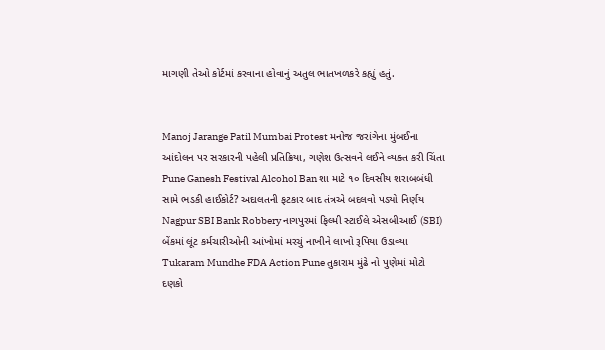માગણી તેઓ કોર્ટમાં કરવાના હોવાનું અતુલ ભાતખળકરે કહ્યું હતું.


Manoj Jarange Patil Mumbai Protest મનોજ જરાંગેના મુંબઈના આંદોલન પર સરકારની પહેલી પ્રતિક્રિયા, ગણેશ ઉત્સવને લઈને વ્યક્ત કરી ચિંતા
Pune Ganesh Festival Alcohol Ban શા માટે ૧૦ દિવસીય શરાબબંધી સામે ભડકી હાઈકોર્ટ? અદાલતની ફટકાર બાદ તંત્રએ બદલવો પડ્યો નિર્ણય
Nagpur SBI Bank Robbery નાગપુરમાં ફિલ્મી સ્ટાઈલે એસબીઆઈ (SBI) બેંકમાં લૂંટ કર્મચારીઓની આંખોમાં મરચું નાખીને લાખો રૂપિયા ઉડાવ્યા
Tukaram Mundhe FDA Action Pune તુકારામ મુંઢે નો પુણેમાં મોટો દણકો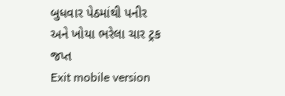બુધવાર પેઠમાંથી પનીર અને ખોયા ભરેલા ચાર ટ્રક જપ્ત
Exit mobile version